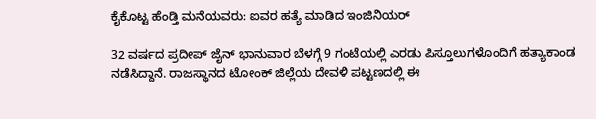ಕೈಕೊಟ್ಟ ಹೆಂಡ್ತಿ ಮನೆಯವರು: ಐವರ ಹತ್ಯೆ ಮಾಡಿದ ಇಂಜಿನಿಯರ್

32 ವರ್ಷದ ಪ್ರದೀಪ್ ಜೈನ್ ಭಾನುವಾರ ಬೆಳಗ್ಗೆ 9 ಗಂಟೆಯಲ್ಲಿ ಎರಡು ಪಿಸ್ತೂಲುಗಳೊಂದಿಗೆ ಹತ್ಯಾಕಾಂಡ ನಡೆಸಿದ್ದಾನೆ. ರಾಜಸ್ಥಾನದ ಟೋಂಕ್ ಜಿಲ್ಲೆಯ ದೇವಳಿ ಪಟ್ಟಣದಲ್ಲಿ ಈ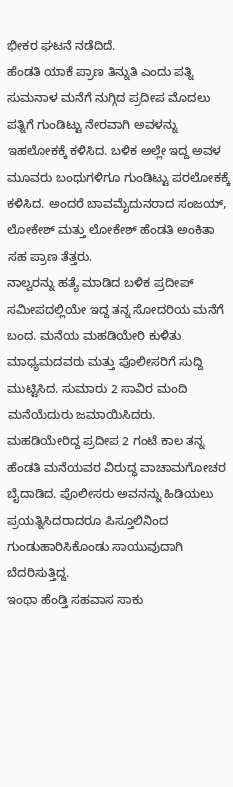ಭೀಕರ ಘಟನೆ ನಡೆದಿದೆ.
ಹೆಂಡತಿ ಯಾಕೆ ಪ್ರಾಣ ತಿನ್ನುತಿ ಎಂದು ಪತ್ನಿ ಸುಮನಾಳ ಮನೆಗೆ ನುಗ್ಗಿದ ಪ್ರದೀಪ ಮೊದಲು ಪತ್ನಿಗೆ ಗುಂಡಿಟ್ಟು ನೇರವಾಗಿ ಅವಳನ್ನು ಇಹಲೋಕಕ್ಕೆ ಕಳಿಸಿದ. ಬಳಿಕ ಅಲ್ಲೇ ಇದ್ದ ಅವಳ ಮೂವರು ಬಂಧುಗಳಿಗೂ ಗುಂಡಿಟ್ಟು ಪರಲೋಕಕ್ಕೆ ಕಳಿಸಿದ. ಅಂದರೆ ಬಾವಮೈದುನರಾದ ಸಂಜಯ್, ಲೋಕೇಶ್ ಮತ್ತು ಲೋಕೇಶ್ ಹೆಂಡತಿ ಅಂಕಿತಾ ಸಹ ಪ್ರಾಣ ತೆತ್ತರು.
ನಾಲ್ವರನ್ನು ಹತ್ಯೆ ಮಾಡಿದ ಬಳಿಕ ಪ್ರದೀಪ್ ಸಮೀಪದಲ್ಲಿಯೇ ಇದ್ದ ತನ್ನ ಸೋದರಿಯ ಮನೆಗೆ ಬಂದ. ಮನೆಯ ಮಹಡಿಯೇರಿ ಕುಳಿತು ಮಾಧ್ಯಮದವರು ಮತ್ತು ಪೊಲೀಸರಿಗೆ ಸುದ್ದಿ ಮುಟ್ಟಿಸಿದ. ಸುಮಾರು 2 ಸಾವಿರ ಮಂದಿ ಮನೆಯೆದುರು ಜಮಾಯಿಸಿದರು.
ಮಹಡಿಯೇರಿದ್ದ ಪ್ರದೀಪ 2 ಗಂಟೆ ಕಾಲ ತನ್ನ ಹೆಂಡತಿ ಮನೆಯವರ ವಿರುದ್ಧ ವಾಚಾಮಗೋಚರ ಬೈದಾಡಿದ. ಪೊಲೀಸರು ಅವನನ್ನು ಹಿಡಿಯಲು ಪ್ರಯತ್ನಿಸಿದರಾದರೂ ಪಿಸ್ತೂಲಿನಿಂದ ಗುಂಡುಹಾರಿಸಿಕೊಂಡು ಸಾಯುವುದಾಗಿ ಬೆದರಿಸುತ್ತಿದ್ದ.
ಇಂಥಾ ಹೆಂಡ್ತಿ ಸಹವಾಸ ಸಾಕು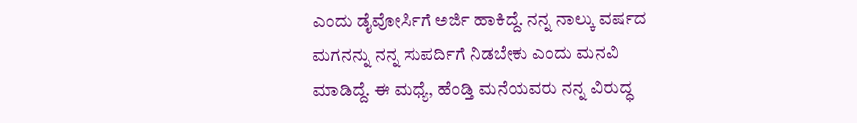ಎಂದು ಡೈವೋರ್ಸಿಗೆ ಅರ್ಜಿ ಹಾಕಿದ್ದೆ. ನನ್ನ ನಾಲ್ಕು ವರ್ಷದ ಮಗನನ್ನು ನನ್ನ ಸುಪರ್ದಿಗೆ ನಿಡಬೇಕು ಎಂದು ಮನವಿ ಮಾಡಿದ್ದೆ. ಈ ಮಧ್ಯೆ, ಹೆಂಡ್ತಿ ಮನೆಯವರು ನನ್ನ ವಿರುದ್ಧ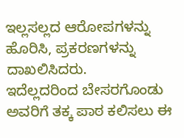ಇಲ್ಲಸಲ್ಲದ ಆರೋಪಗಳನ್ನು ಹೊರಿಸಿ, ಪ್ರಕರಣಗಳನ್ನು ದಾಖಲಿಸಿದರು.
ಇದೆಲ್ಲದರಿಂದ ಬೇಸರಗೊಂಡು ಅವರಿಗೆ ತಕ್ಕ ಪಾಠ ಕಲಿಸಲು ಈ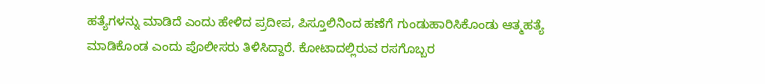ಹತ್ಯೆಗಳನ್ನು ಮಾಡಿದೆ ಎಂದು ಹೇಳಿದ ಪ್ರದೀಪ, ಪಿಸ್ತೂಲಿನಿಂದ ಹಣೆಗೆ ಗುಂಡುಹಾರಿಸಿಕೊಂಡು ಆತ್ಮಹತ್ಯೆ ಮಾಡಿಕೊಂಡ ಎಂದು ಪೊಲೀಸರು ತಿಳಿಸಿದ್ದಾರೆ. ಕೋಟಾದಲ್ಲಿರುವ ರಸಗೊಬ್ಬರ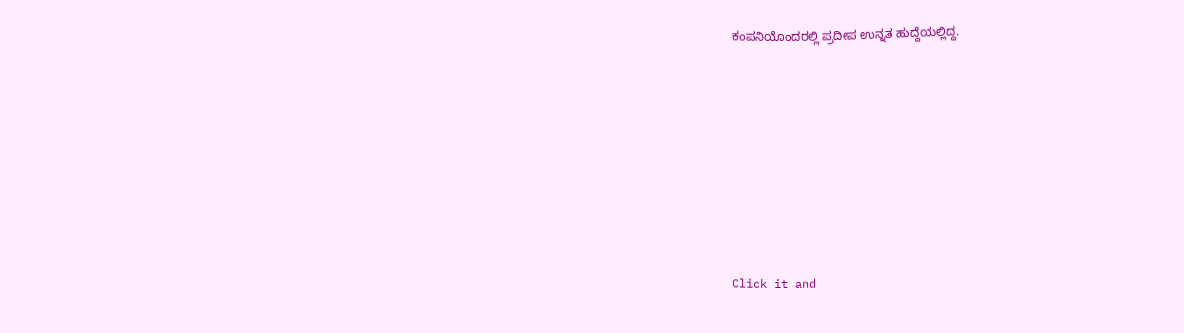ಕಂಪನಿಯೊಂದರಲ್ಲಿ ಪ್ರದೀಪ ಉನ್ನತ ಹುದ್ದೆಯಲ್ಲಿದ್ದ.











Click it and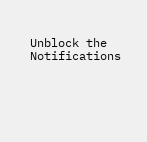Unblock the Notifications